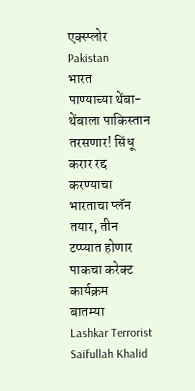एक्स्प्लोर
Pakistan
भारत
पाण्याच्या थेंबा-थेंबाला पाकिस्तान तरसणार! सिंधू करार रद्द करण्याचा भारताचा प्लॅन तयार, तीन टप्प्यात होणार पाकचा करेक्ट कार्यक्रम
बातम्या
Lashkar Terrorist Saifullah Khalid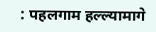: पहलगाम हल्ल्यामागे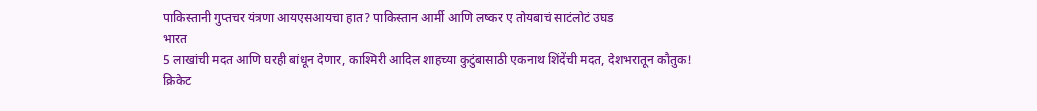पाकिस्तानी गुप्तचर यंत्रणा आयएसआयचा हात? पाकिस्तान आर्मी आणि लष्कर ए तोयबाचं साटंलोटं उघड
भारत
5 लाखांची मदत आणि घरही बांधून देणार, काश्मिरी आदिल शाहच्या कुटुंबासाठी एकनाथ शिंदेंची मदत, देशभरातून कौतुक!
क्रिकेट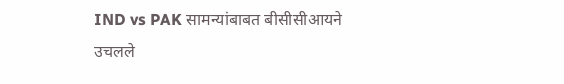IND vs PAK सामन्यांबाबत बीसीसीआयने उचलले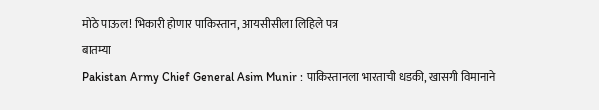मोठे पाऊल! भिकारी होणार पाकिस्तान, आयसीसीला लिहिले पत्र
बातम्या
Pakistan Army Chief General Asim Munir : पाकिस्तानला भारताची धडकी, खासगी विमानाने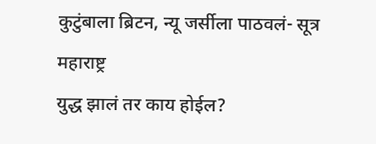कुटुंबाला ब्रिटन, न्यू जर्सीला पाठवलं- सूत्र
महाराष्ट्र
युद्ध झालं तर काय होईल?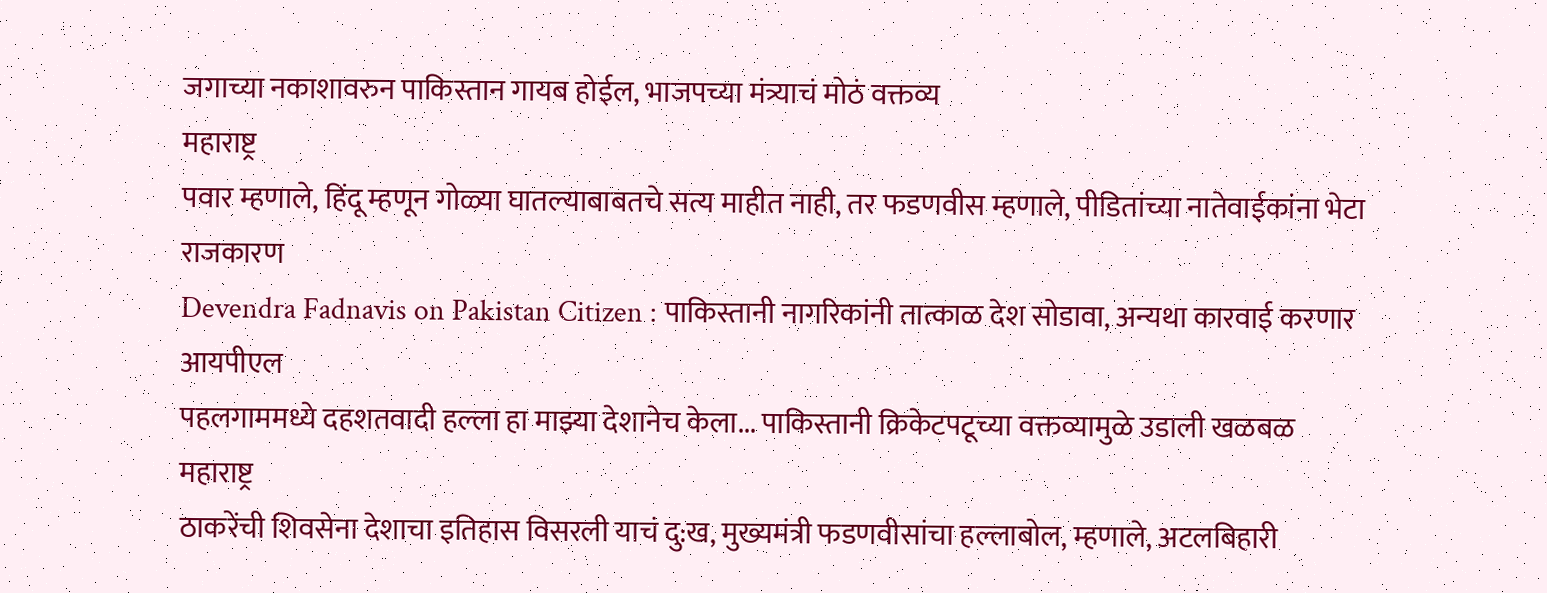जगाच्या नकाशावरुन पाकिस्तान गायब होईल, भाजपच्या मंत्र्याचं मोठं वक्तव्य
महाराष्ट्र
पवार म्हणाले, हिंदू म्हणून गोळ्या घातल्याबाबतचे सत्य माहीत नाही, तर फडणवीस म्हणाले, पीडितांच्या नातेवाईकांना भेटा
राजकारण
Devendra Fadnavis on Pakistan Citizen : पाकिस्तानी नागरिकांनी तात्काळ देश सोडावा, अन्यथा कारवाई करणार
आयपीएल
पहलगाममध्ये दहशतवादी हल्ला हा माझ्या देशानेच केला... पाकिस्तानी क्रिकेटपटूच्या वक्तव्यामुळे उडाली खळबळ
महाराष्ट्र
ठाकरेंची शिवसेना देशाचा इतिहास विसरली याचं दु:ख, मुख्यमंत्री फडणवीसांचा हल्लाबोल, म्हणाले, अटलबिहारी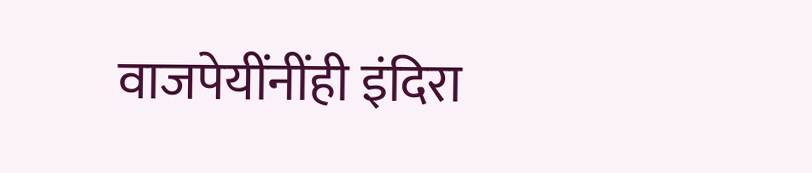वाजपेयींनींही इंदिरा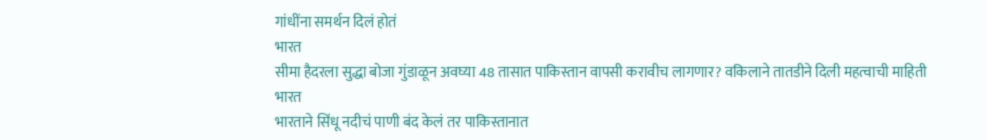गांधींना समर्थन दिलं होतं
भारत
सीमा हैदरला सुद्धा बोजा गुंडाळून अवघ्या 48 तासात पाकिस्तान वापसी करावीच लागणार? वकिलाने तातडीने दिली महत्वाची माहिती
भारत
भारताने सिंधू नदीचं पाणी बंद केलं तर पाकिस्तानात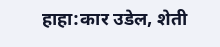हाहा:कार उडेल, शेती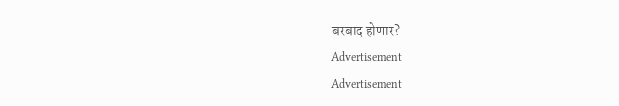बरबाद होणार?
Advertisement
Advertisement